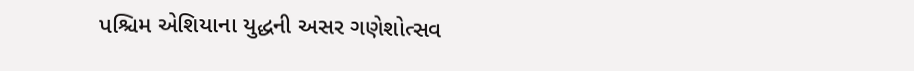પશ્ચિમ એશિયાના યુદ્ધની અસર ગણેશોત્સવ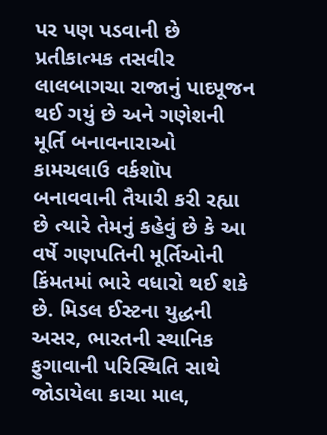પર પણ પડવાની છે
પ્રતીકાત્મક તસવીર
લાલબાગચા રાજાનું પાદપૂજન થઈ ગયું છે અને ગણેશની મૂર્તિ બનાવનારાઓ કામચલાઉ વર્કશૉપ બનાવવાની તૈયારી કરી રહ્યા છે ત્યારે તેમનું કહેવું છે કે આ વર્ષે ગણપતિની મૂર્તિઓની કિંમતમાં ભારે વધારો થઈ શકે છે. મિડલ ઈસ્ટના યુદ્ધની અસર, ભારતની સ્થાનિક ફુગાવાની પરિસ્થિતિ સાથે જોડાયેલા કાચા માલ,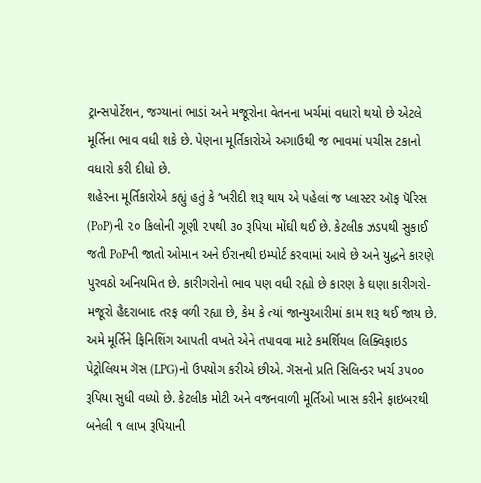ટ્રાન્સપોર્ટેશન, જગ્યાનાં ભાડાં અને મજૂરોના વેતનના ખર્ચમાં વધારો થયો છે એટલે મૂર્તિના ભાવ વધી શકે છે. પેણના મૂર્તિકારોએ અગાઉથી જ ભાવમાં પચીસ ટકાનો વધારો કરી દીધો છે.
શહેરના મૂર્તિકારોએ કહ્યું હતું કે ‘ખરીદી શરૂ થાય એ પહેલાં જ પ્લાસ્ટર ઑફ પૅરિસ (PoP)ની ૨૦ કિલોની ગૂણી ૨૫થી ૩૦ રૂપિયા મોંઘી થઈ છે. કેટલીક ઝડપથી સુકાઈ જતી PoPની જાતો ઓમાન અને ઈરાનથી ઇમ્પોર્ટ કરવામાં આવે છે અને યુદ્ધને કારણે પુરવઠો અનિયમિત છે. કારીગરોનો ભાવ પણ વધી રહ્યો છે કારણ કે ઘણા કારીગરો-મજૂરો હૈદરાબાદ તરફ વળી રહ્યા છે, કેમ કે ત્યાં જાન્યુઆરીમાં કામ શરૂ થઈ જાય છે. અમે મૂર્તિને ફિનિશિંગ આપતી વખતે એને તપાવવા માટે કમર્શિયલ લિક્વિફાઇડ પેટ્રોલિયમ ગૅસ (LPG)નો ઉપયોગ કરીએ છીએ. ગૅસનો પ્રતિ સિલિન્ડર ખર્ચ ૩૫૦૦ રૂપિયા સુધી વધ્યો છે. કેટલીક મોટી અને વજનવાળી મૂર્તિઓ ખાસ કરીને ફાઇબરથી બનેલી ૧ લાખ રૂપિયાની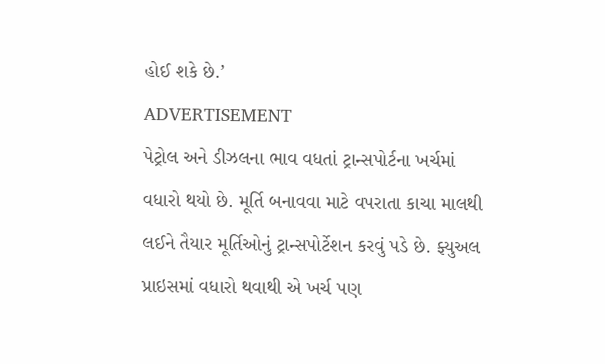હોઈ શકે છે.’
ADVERTISEMENT
પેટ્રોલ અને ડીઝલના ભાવ વધતાં ટ્રાન્સપોર્ટના ખર્ચમાં વધારો થયો છે. મૂર્તિ બનાવવા માટે વપરાતા કાચા માલથી લઈને તૈયાર મૂર્તિઓનું ટ્રાન્સપોર્ટેશન કરવું પડે છે. ફ્યુઅલ પ્રાઇસમાં વધારો થવાથી એ ખર્ચ પણ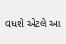વધશે એટલે આ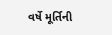વર્ષે મૂર્તિની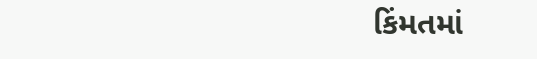કિંમતમાં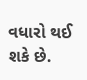વધારો થઈ શકે છે.